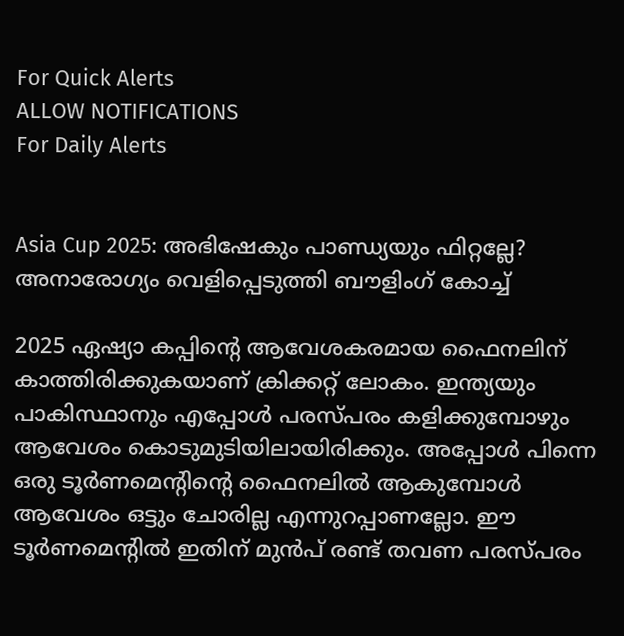For Quick Alerts
ALLOW NOTIFICATIONS
For Daily Alerts


Asia Cup 2025: അഭിഷേകും പാണ്ഡ്യയും ഫിറ്റല്ലേ? അനാരോഗ്യം വെളിപ്പെടുത്തി ബൗളിംഗ് കോച്ച്

2025 ഏഷ്യാ കപ്പിന്റെ ആവേശകരമായ ഫൈനലിന് കാത്തിരിക്കുകയാണ് ക്രിക്കറ്റ് ലോകം. ഇന്ത്യയും പാകിസ്ഥാനും എപ്പോള്‍ പരസ്പരം കളിക്കുമ്പോഴും ആവേശം കൊടുമുടിയിലായിരിക്കും. അപ്പോള്‍ പിന്നെ ഒരു ടൂര്‍ണമെന്റിന്റെ ഫൈനലില്‍ ആകുമ്പോള്‍ ആവേശം ഒട്ടും ചോരില്ല എന്നുറപ്പാണല്ലോ. ഈ ടൂര്‍ണമെന്റില്‍ ഇതിന് മുന്‍പ് രണ്ട് തവണ പരസ്പരം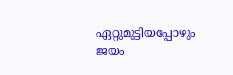ഏറ്റുമുട്ടിയപ്പോഴും ജയം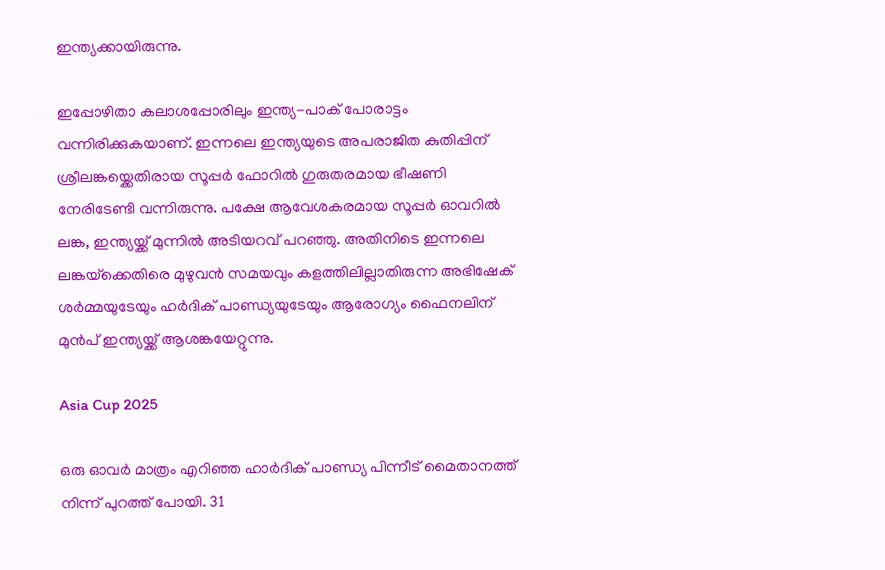ഇന്ത്യക്കായിരുന്നു.

ഇപ്പോഴിതാ കലാശപ്പോരിലും ഇന്ത്യ-പാക് പോരാട്ടം വന്നിരിക്കുകയാണ്. ഇന്നലെ ഇന്ത്യയുടെ അപരാജിത കുതിപ്പിന് ശ്രീലങ്കയ്ക്കെതിരായ സൂപ്പര്‍ ഫോറില്‍ ഗുരുതരമായ ഭീഷണി നേരിടേണ്ടി വന്നിരുന്നു. പക്ഷേ ആവേശകരമായ സൂപ്പര്‍ ഓവറില്‍ ലങ്ക, ഇന്ത്യയ്ക്ക് മുന്നില്‍ അടിയറവ് പറഞ്ഞു. അതിനിടെ ഇന്നലെ ലങ്കയ്‌ക്കെതിരെ മുഴുവന്‍ സമയവും കളത്തിലില്ലാതിരുന്ന അഭിഷേക് ശര്‍മ്മയുടേയും ഹര്‍ദിക് പാണ്ഡ്യയുടേയും ആരോഗ്യം ഫൈനലിന് മുന്‍പ് ഇന്ത്യയ്ക്ക് ആശങ്കയേറ്റുന്നു.

Asia Cup 2025

ഒരു ഓവര്‍ മാത്രം എറിഞ്ഞ ഹാര്‍ദിക് പാണ്ഡ്യ പിന്നീട് മൈതാനത്ത് നിന്ന് പുറത്ത് പോയി. 31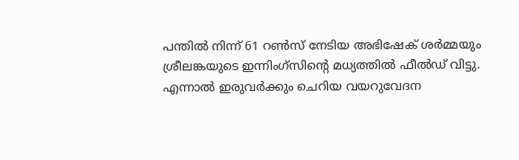പന്തില്‍ നിന്ന് 61 റണ്‍സ് നേടിയ അഭിഷേക് ശര്‍മ്മയും ശ്രീലങ്കയുടെ ഇന്നിംഗ്സിന്റെ മധ്യത്തില്‍ ഫീല്‍ഡ് വിട്ടു. എന്നാല്‍ ഇരുവര്‍ക്കും ചെറിയ വയറുവേദന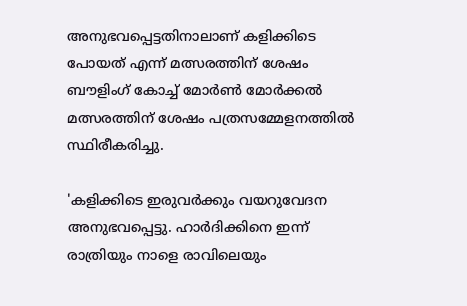അനുഭവപ്പെട്ടതിനാലാണ് കളിക്കിടെ പോയത് എന്ന് മത്സരത്തിന് ശേഷം ബൗളിംഗ് കോച്ച് മോര്‍ണ്‍ മോര്‍ക്കല്‍ മത്സരത്തിന് ശേഷം പത്രസമ്മേളനത്തില്‍ സ്ഥിരീകരിച്ചു.

'കളിക്കിടെ ഇരുവര്‍ക്കും വയറുവേദന അനുഭവപ്പെട്ടു. ഹാര്‍ദിക്കിനെ ഇന്ന് രാത്രിയും നാളെ രാവിലെയും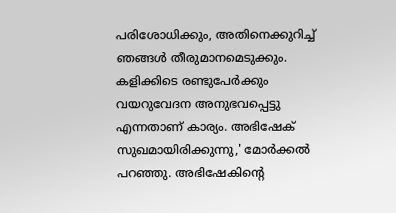പരിശോധിക്കും, അതിനെക്കുറിച്ച് ഞങ്ങള്‍ തീരുമാനമെടുക്കും. കളിക്കിടെ രണ്ടുപേര്‍ക്കും വയറുവേദന അനുഭവപ്പെട്ടു എന്നതാണ് കാര്യം. അഭിഷേക് സുഖമായിരിക്കുന്നു,' മോര്‍ക്കല്‍ പറഞ്ഞു. അഭിഷേകിന്റെ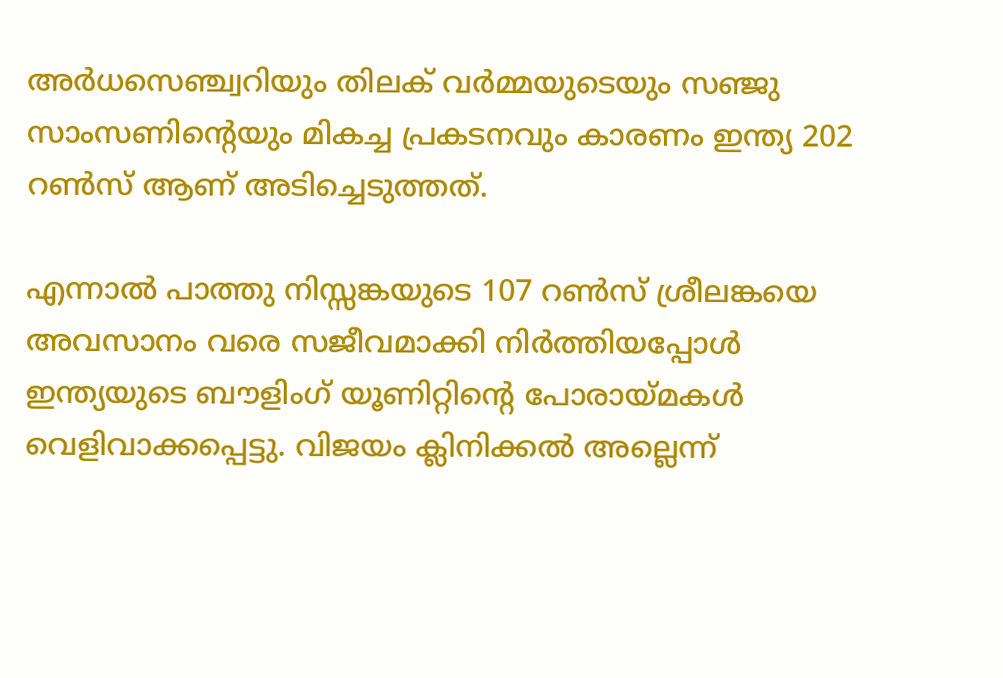അര്‍ധസെഞ്ച്വറിയും തിലക് വര്‍മ്മയുടെയും സഞ്ജു സാംസണിന്റെയും മികച്ച പ്രകടനവും കാരണം ഇന്ത്യ 202 റണ്‍സ് ആണ് അടിച്ചെടുത്തത്.

എന്നാല്‍ പാത്തു നിസ്സങ്കയുടെ 107 റണ്‍സ് ശ്രീലങ്കയെ അവസാനം വരെ സജീവമാക്കി നിര്‍ത്തിയപ്പോള്‍ ഇന്ത്യയുടെ ബൗളിംഗ് യൂണിറ്റിന്റെ പോരായ്മകള്‍ വെളിവാക്കപ്പെട്ടു. വിജയം ക്ലിനിക്കല്‍ അല്ലെന്ന്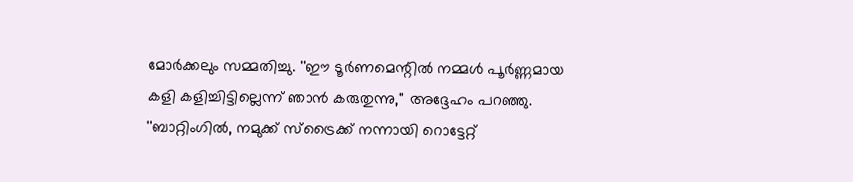മോര്‍ക്കലും സമ്മതിച്ചു. ''ഈ ടൂര്‍ണമെന്റില്‍ നമ്മള്‍ പൂര്‍ണ്ണമായ കളി കളിച്ചിട്ടില്ലെന്ന് ഞാന്‍ കരുതുന്നു,'' അദ്ദേഹം പറഞ്ഞു. ''ബാറ്റിംഗില്‍, നമുക്ക് സ്‌ട്രൈക്ക് നന്നായി റൊട്ടേറ്റ്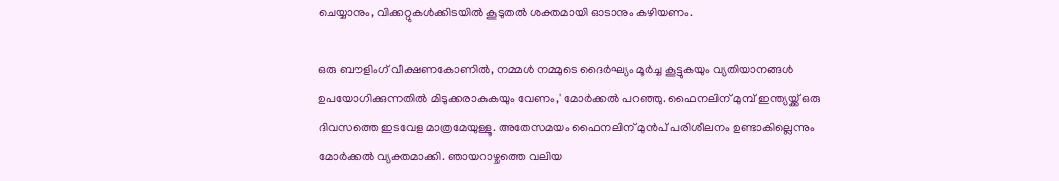ചെയ്യാനും, വിക്കറ്റുകള്‍ക്കിടയില്‍ കൂടുതല്‍ ശക്തമായി ഓടാനും കഴിയണം.

ഒരു ബൗളിംഗ് വീക്ഷണകോണില്‍, നമ്മള്‍ നമ്മുടെ ദൈര്‍ഘ്യം മൂര്‍ച്ച കൂട്ടുകയും വ്യതിയാനങ്ങള്‍ ഉപയോഗിക്കുന്നതില്‍ മിടുക്കരാകുകയും വേണം,' മോര്‍ക്കല്‍ പറഞ്ഞു. ഫൈനലിന് മുമ്പ് ഇന്ത്യയ്ക്ക് ഒരു ദിവസത്തെ ഇടവേള മാത്രമേയുള്ളൂ. അതേസമയം ഫൈനലിന് മുന്‍പ് പരിശീലനം ഉണ്ടാകില്ലെന്നും മോര്‍ക്കല്‍ വ്യക്തമാക്കി. ഞായറാഴ്ചത്തെ വലിയ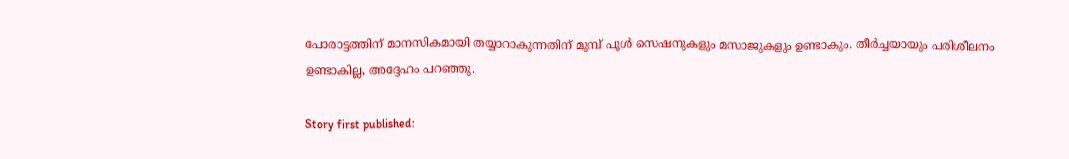പോരാട്ടത്തിന് മാനസികമായി തയ്യാറാകുന്നതിന് മുമ്പ് പൂള്‍ സെഷനുകളും മസാജുകളും ഉണ്ടാകും. തീര്‍ച്ചയായും പരിശീലനം ഉണ്ടാകില്ല, അദ്ദേഹം പറഞ്ഞു.

Story first published: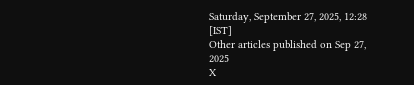Saturday, September 27, 2025, 12:28 [IST]
Other articles published on Sep 27, 2025
X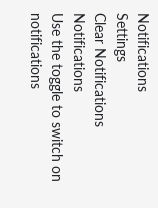Notifications
Settings
Clear Notifications
Notifications
Use the toggle to switch on notifications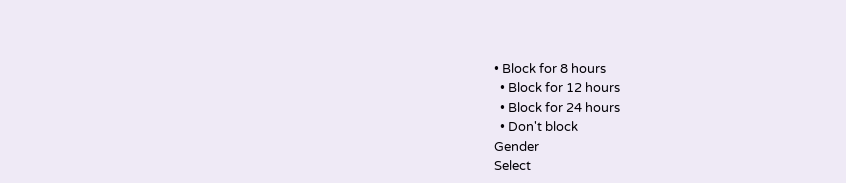• Block for 8 hours
  • Block for 12 hours
  • Block for 24 hours
  • Don't block
Gender
Select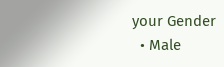your Gender
  • Male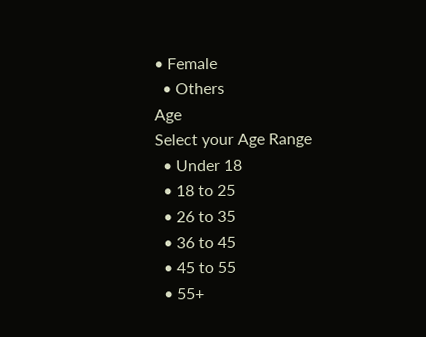• Female
  • Others
Age
Select your Age Range
  • Under 18
  • 18 to 25
  • 26 to 35
  • 36 to 45
  • 45 to 55
  • 55+